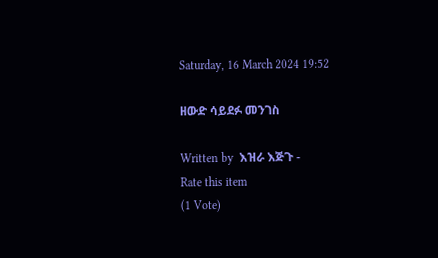Saturday, 16 March 2024 19:52

ዘውድ ሳይደፉ መንገስ

Written by  እዝራ እጅጉ -
Rate this item
(1 Vote)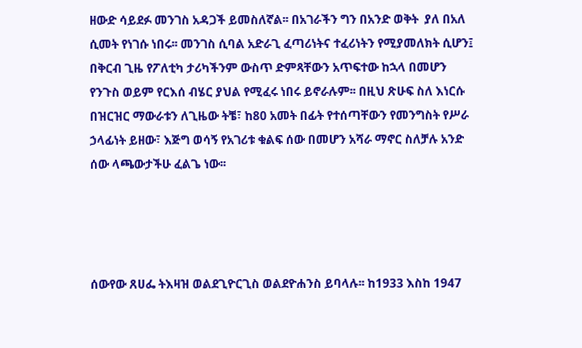ዘውድ ሳይደፉ መንገስ አዳጋች ይመስለኛል፡፡ በአገራችን ግን በአንድ ወቅት  ያለ በአለ ሲመት የነገሱ ነበሩ፡፡ መንገስ ሲባል አድራጊ ፈጣሪነትና ተፈሪነትን የሚያመለክት ሲሆን፤ በቅርብ ጊዜ የፖለቲካ ታሪካችንም ውስጥ ድምጻቸውን አጥፍተው ከኋላ በመሆን የንጉስ ወይም የርእሰ ብሄር ያህል የሚፈሩ ነበሩ ይኖራሉም፡፡ በዚህ ጽሁፍ ስለ እነርሱ በዝርዝር ማውራቱን ለጊዜው ትቼ፣ ከ80 አመት በፊት የተሰጣቸውን የመንግስት የሥራ ኃላፊነት ይዘው፣ እጅግ ወሳኝ የአገሪቱ ቁልፍ ሰው በመሆን አሻራ ማኖር ስለቻሉ አንድ ሰው ላጫውታችሁ ፈልጌ ነው፡፡




ሰውየው ጸሀፌ ትእዛዝ ወልደጊዮርጊስ ወልደዮሐንስ ይባላሉ፡፡ ከ1933 እስከ 1947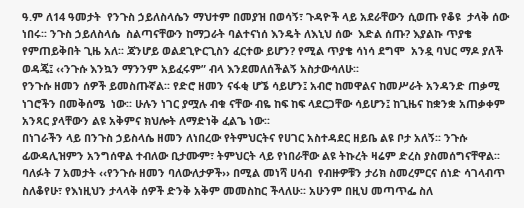ዓ.ም ለ14 ዓመታት  የንጉስ ኃይለስላሴን ማህተም በመያዝ በወሳኝ፣ ጉዳዮች ላይ አደራቸውን ሲወጡ የቆዩ  ታላቅ ሰው ነበሩ፡፡ ንጉስ ኃይለስላሴ  ስልጣናቸውን ከማጋራት ባልተናነሰ እንዴት ለእኒህ ሰው  እድል ሰጡ? እያልኩ ጥያቄ የምጠይቅበት ጊዜ አለ፡፡ ጃንሆይ ወልደጊዮርጊስን ፈርተው ይሆን? የሚል ጥያቄ ሳነሳ ደግሞ  አንዷ ባህር ማዶ ያለች ወዳጄ፤ ‹‹ንጉሱ እንኳን ማንንም አይፈሩም” ብላ እንደመለሰችልኝ አስታውሳለሁ፡፡
የንጉሱ ዘመን ሰዎች ይመስጡኛል፡፡ የድሮ ዘመን ናፋቂ ሆኜ ሳይሆን፤ አብሮ ከመዋልና ከመሥራት አንዳንድ ጠቃሚ ነገሮችን በመቅሰሜ  ነው፡፡ ሁሉን ነገር ያሟሉ ብቁ ናቸው ብዬ ከፍ ከፍ ላደርጋቸው ሳይሆን፤ ከጊዜና ከቋንቋ አጠቃቀም አንጻር ያላቸውን ልዩ አቅምና ክህሎት ለማድነቅ ፈልጌ ነው፡፡
በነገራችን ላይ በንጉስ ኃይስላሴ ዘመን ለነበረው የትምህርትና የሀገር አስተዳደር ዘይቤ ልዩ ቦታ አለኝ፡፡ ንጉሱ ፊውዳሊዝምን አንግሰዋል ተብለው ቢታሙም፣ ትምህርት ላይ የነበራቸው ልዩ ትኩረት ዛሬም ድረስ ያስመሰግናቸዋል፡፡
ባለፉት 7 አመታት ‹‹የንጉሱ ዘመን ባለውለታዎች›› በሚል መነሻ ሀሳብ  የብዙዎቹን ታሪክ ስመረምርና ሰነድ ሳገላብጥ  ስለቆየሁ፣ የእነዚህን ታላላቅ ሰዎች ድንቅ አቅም መመስከር ችላለሁ፡፡ አሁንም በዚህ መጣጥፌ ስለ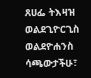ጸሀፌ ትእዛዝ ወልደጊዮርጊስ ወልደዮሐንስ ሳጫውታችሁ፣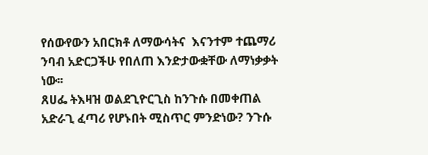የሰውየውን አበርክቶ ለማውሳትና  እናንተም ተጨማሪ ንባብ አድርጋችሁ የበለጠ እንድታውቋቸው ለማነቃቃት ነው፡፡
ጸሀፌ ትእዛዝ ወልደጊዮርጊስ ከንጉሱ በመቀጠል አድራጊ ፈጣሪ የሆኑበት ሚስጥር ምንድነው? ንጉሱ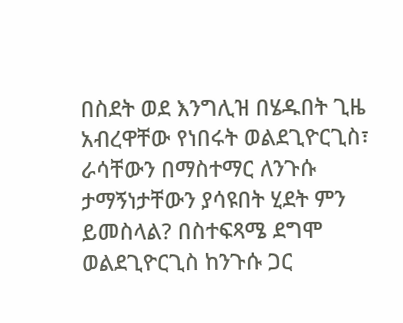በስደት ወደ እንግሊዝ በሄዱበት ጊዜ አብረዋቸው የነበሩት ወልደጊዮርጊስ፣ ራሳቸውን በማስተማር ለንጉሱ ታማኝነታቸውን ያሳዩበት ሂደት ምን ይመስላል? በስተፍጻሜ ደግሞ ወልደጊዮርጊስ ከንጉሱ ጋር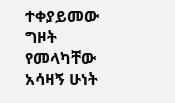ተቀያይመው ግዞት የመላካቸው አሳዛኝ ሁነት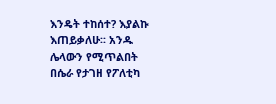እንዴት ተከሰተ? እያልኩ እጠይቃለሁ፡፡ አንዱ ሌላውን የሚጥልበት  በሴራ የታገዘ የፖለቲካ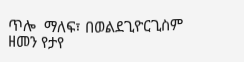ጥሎ  ማለፍ፣ በወልደጊዮርጊስም  ዘመን የታየ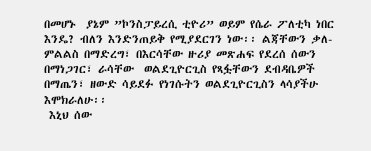በመሆኑ  ያኔም ”ኮንስፓይረሲ ቲዮሪ” ወይም የሴራ ፖለቲካ ነበር እንዴ? ብለን እንድንጠይቅ የሚያደርገን ነው፡፡ ልጃቸውን ቃለ-ምልልስ በማድረግ፣ በእርሳቸው ዙሪያ መጽሐፍ የደረሰ ሰውን በማነጋገር፣ ራሳቸው  ወልደጊዮርጊስ የጻፏቸውን ደብዳቤዎች በማጤን፣ ዘውድ ሳይደፉ የነገሱትን ወልደጊዮርጊስን ላሳያችሁ እሞክራለሁ፡፡
 እኒህ ሰው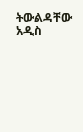ትውልዳቸው አዲስ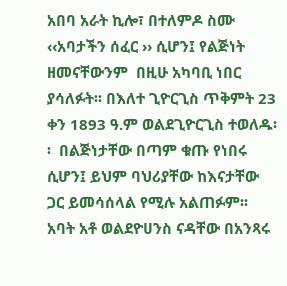አበባ አራት ኪሎ፣ በተለምዶ ስሙ ‹‹አባታችን ሰፈር ›› ሲሆን፤ የልጅነት ዘመናቸውንም  በዚሁ አካባቢ ነበር ያሳለፉት፡፡ በእለተ ጊዮርጊስ ጥቅምት 23 ቀን 1893 ዓ.ም ወልደጊዮርጊስ ተወለዱ፡፡  በልጅነታቸው በጣም ቁጡ የነበሩ ሲሆን፤ ይህም ባህሪያቸው ከእናታቸው ጋር ይመሳሰላል የሚሉ አልጠፉም፡፡
አባት አቶ ወልደዮሀንስ ናዳቸው በአንጻሩ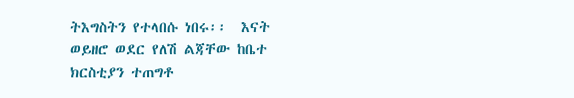ትእግስትን የተላበሱ ነበሩ፡፡  እናት ወይዘሮ ወደር የለሽ ልጃቸው ከቤተ ክርስቲያን ተጠግቶ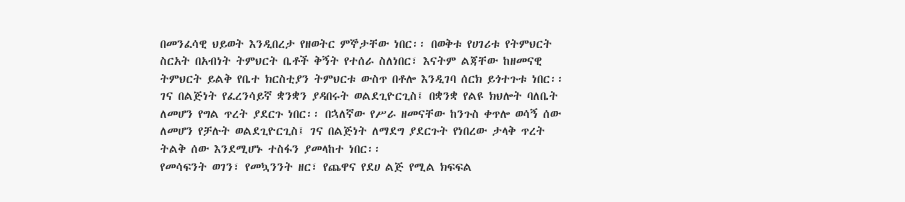በመንፈሳዊ ህይወት እንዲበረታ የዘወትር ምኞታቸው ነበር፡፡ በወቅቱ የሀገሪቱ የትምህርት ስርአት በአብነት ትምህርት ቤቶች ቅኝት የተሰራ ስለነበር፣ እናትም ልጃቸው ከዘመናዊ ትምህርት ይልቅ የቤተ ክርስቲያን ትምህርቱ ውስጥ በቶሎ እንዲገባ ሰርክ ይጎተጉቱ ነበር፡፡
ገና በልጅነት የፈረንሳይኛ ቋንቋን ያዳበሩት ወልደጊዮርጊስ፤ በቋንቋ የልዩ ክህሎት ባለቤት ለመሆን የግል ጥረት ያደርጉ ነበር፡፡ በኋለኛው የሥራ ዘመናቸው ከንጉስ ቀጥሎ ወሳኝ ሰው ለመሆን የቻሉት ወልደጊዮርጊስ፤ ገና በልጅነት ለማደግ ያደርጉት የነበረው ታላቅ ጥረት ትልቅ ሰው እንደሚሆኑ ተስፋን ያመላከተ ነበር፡፡
የመሳፍንት ወገን፣ የመኳንንት ዘር፣ የጨዋና የደሀ ልጅ የሚል ክፍፍል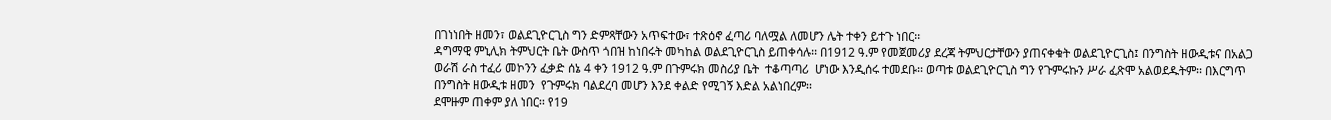በገነነበት ዘመን፣ ወልደጊዮርጊስ ግን ድምጻቸውን አጥፍተው፣ ተጽዕኖ ፈጣሪ ባለሟል ለመሆን ሌት ተቀን ይተጉ ነበር፡፡
ዳግማዊ ምኒሊክ ትምህርት ቤት ውስጥ ጎበዝ ከነበሩት መካከል ወልደጊዮርጊስ ይጠቀሳሉ፡፡ በ1912 ዓ.ም የመጀመሪያ ደረጃ ትምህርታቸውን ያጠናቀቁት ወልደጊዮርጊስ፤ በንግስት ዘውዲቱና በአልጋ ወራሽ ራስ ተፈሪ መኮንን ፈቃድ ሰኔ 4 ቀን 1912 ዓ.ም በጉምሩክ መስሪያ ቤት  ተቆጣጣሪ  ሆነው እንዲሰሩ ተመደቡ፡፡ ወጣቱ ወልደጊዮርጊስ ግን የጉምሩኩን ሥራ ፈጽሞ አልወደዱትም፡፡ በእርግጥ በንግስት ዘውዲቱ ዘመን  የጉምሩክ ባልደረባ መሆን እንደ ቀልድ የሚገኝ እድል አልነበረም፡፡
ደሞዙም ጠቀም ያለ ነበር፡፡ የ19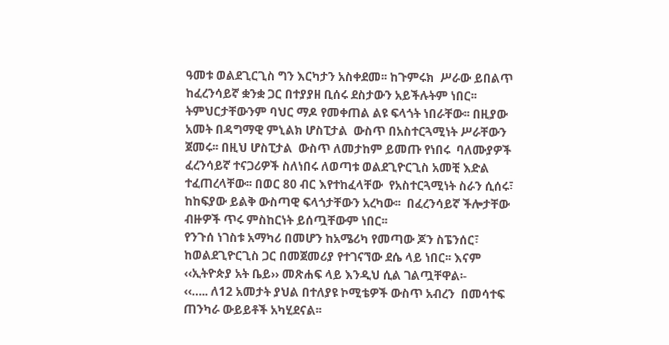ዓመቱ ወልደጊርጊስ ግን እርካታን አስቀደመ፡፡ ከጉምሩክ  ሥራው ይበልጥ ከፈረንሳይኛ ቋንቋ ጋር በተያያዘ ቢሰሩ ደስታውን አይችሉትም ነበር፡፡ ትምህርታቸውንም ባህር ማዶ የመቀጠል ልዩ ፍላጎት ነበራቸው፡፡ በዚያው አመት በዳግማዊ ምኒልክ ሆስፒታል  ውስጥ በአስተርጓሚነት ሥራቸውን ጀመሩ፡፡ በዚህ ሆስፒታል  ውስጥ ለመታከም ይመጡ የነበሩ  ባለሙያዎች ፈረንሳይኛ ተናጋሪዎች ስለነበሩ ለወጣቱ ወልደጊዮርጊስ አመቺ እድል ተፈጠረላቸው፡፡ በወር 80 ብር እየተከፈላቸው  የአስተርጓሚነት ስራን ሲሰሩ፣ ከከፍያው ይልቅ ውስጣዊ ፍላጎታቸውን አረካው፡፡  በፈረንሳይኛ ችሎታቸው ብዙዎች ጥሩ ምስከርነት ይሰጧቸውም ነበር፡፡
የንጉሰ ነገስቱ አማካሪ በመሆን ከአሜሪካ የመጣው ጆን ስፔንሰር፣ ከወልደጊዮርጊስ ጋር በመጀመሪያ የተገናኘው ደሴ ላይ ነበር፡፡ እናም ‹‹ኢትዮጵያ አት ቤይ›› መጽሐፍ ላይ እንዲህ ሲል ገልጧቸዋል፡-
‹‹….. ለ12 አመታት ያህል በተለያዩ ኮሚቴዎች ውስጥ አብረን  በመሳተፍ ጠንካራ ውይይቶች አካሂደናል፡፡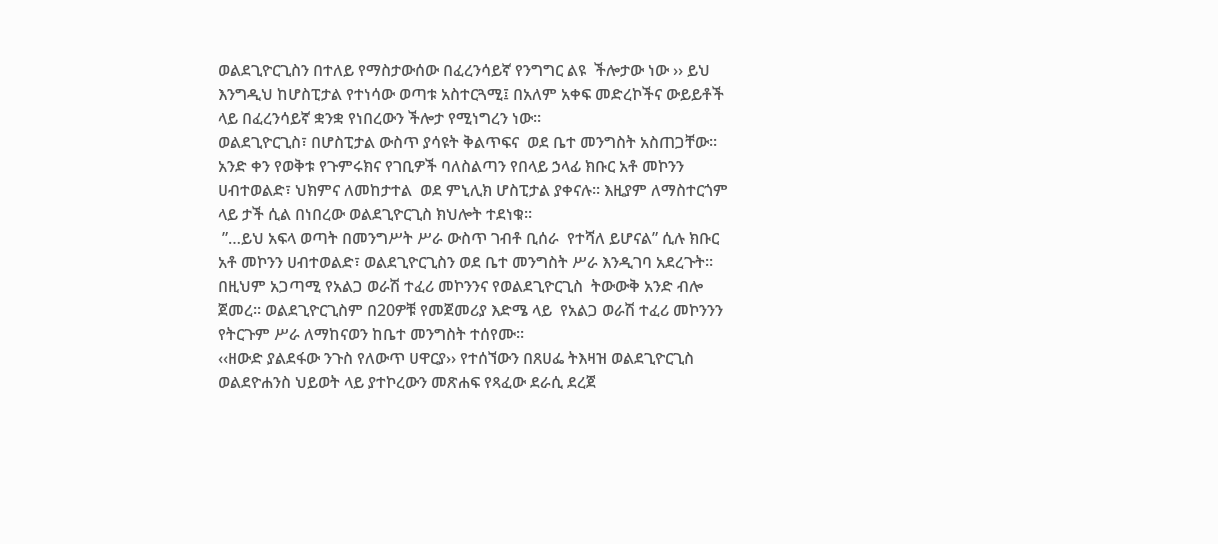ወልደጊዮርጊስን በተለይ የማስታውሰው በፈረንሳይኛ የንግግር ልዩ  ችሎታው ነው ›› ይህ እንግዲህ ከሆስፒታል የተነሳው ወጣቱ አስተርጓሚ፤ በአለም አቀፍ መድረኮችና ውይይቶች ላይ በፈረንሳይኛ ቋንቋ የነበረውን ችሎታ የሚነግረን ነው፡፡
ወልደጊዮርጊስ፣ በሆስፒታል ውስጥ ያሳዩት ቅልጥፍና  ወደ ቤተ መንግስት አስጠጋቸው፡፡  አንድ ቀን የወቅቱ የጉምሩክና የገቢዎች ባለስልጣን የበላይ ኃላፊ ክቡር አቶ መኮንን ሀብተወልድ፣ ህክምና ለመከታተል  ወደ ምኒሊክ ሆስፒታል ያቀናሉ፡፡ እዚያም ለማስተርጎም ላይ ታች ሲል በነበረው ወልደጊዮርጊስ ክህሎት ተደነቁ፡፡
 ”…ይህ አፍላ ወጣት በመንግሥት ሥራ ውስጥ ገብቶ ቢሰራ  የተሻለ ይሆናል” ሲሉ ክቡር አቶ መኮንን ሀብተወልድ፣ ወልደጊዮርጊስን ወደ ቤተ መንግስት ሥራ እንዲገባ አደረጉት፡፡ በዚህም አጋጣሚ የአልጋ ወራሽ ተፈሪ መኮንንና የወልደጊዮርጊስ  ትውውቅ አንድ ብሎ ጀመረ፡፡ ወልደጊዮርጊስም በ20ዎቹ የመጀመሪያ እድሜ ላይ  የአልጋ ወራሽ ተፈሪ መኮንንን  የትርጉም ሥራ ለማከናወን ከቤተ መንግስት ተሰየሙ፡፡
‹‹ዘውድ ያልደፋው ንጉስ የለውጥ ሀዋርያ›› የተሰኘውን በጸሀፌ ትእዛዝ ወልደጊዮርጊስ ወልደዮሐንስ ህይወት ላይ ያተኮረውን መጽሐፍ የጻፈው ደራሲ ደረጀ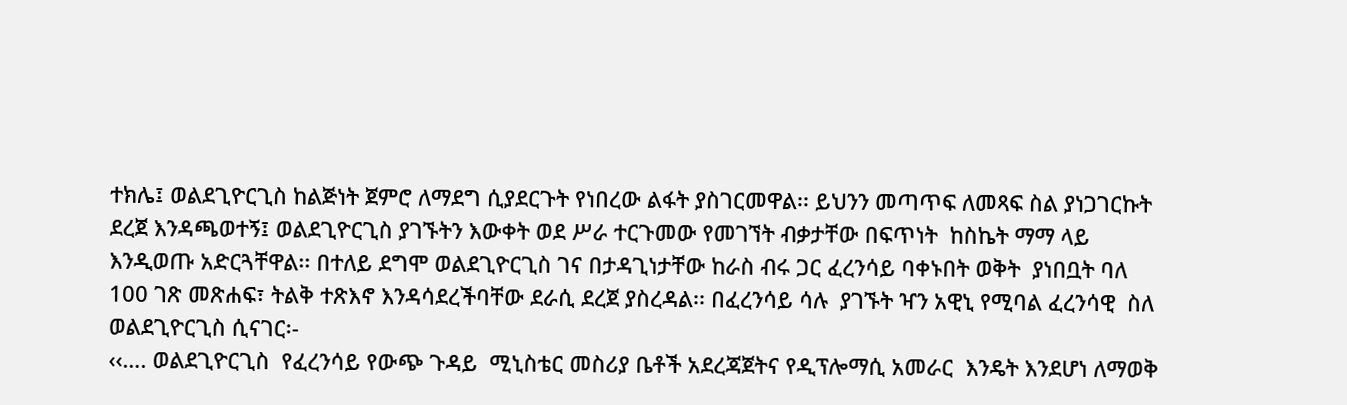ተክሌ፤ ወልደጊዮርጊስ ከልጅነት ጀምሮ ለማደግ ሲያደርጉት የነበረው ልፋት ያስገርመዋል፡፡ ይህንን መጣጥፍ ለመጻፍ ስል ያነጋገርኩት ደረጀ እንዳጫወተኝ፤ ወልደጊዮርጊስ ያገኙትን እውቀት ወደ ሥራ ተርጉመው የመገኘት ብቃታቸው በፍጥነት  ከስኬት ማማ ላይ እንዲወጡ አድርጓቸዋል፡፡ በተለይ ደግሞ ወልደጊዮርጊስ ገና በታዳጊነታቸው ከራስ ብሩ ጋር ፈረንሳይ ባቀኑበት ወቅት  ያነበቧት ባለ 100 ገጽ መጽሐፍ፣ ትልቅ ተጽእኖ እንዳሳደረችባቸው ደራሲ ደረጀ ያስረዳል፡፡ በፈረንሳይ ሳሉ  ያገኙት ዣን አዊኒ የሚባል ፈረንሳዊ  ስለ ወልደጊዮርጊስ ሲናገር፡-
‹‹…. ወልደጊዮርጊስ  የፈረንሳይ የውጭ ጉዳይ  ሚኒስቴር መስሪያ ቤቶች አደረጃጀትና የዲፕሎማሲ አመራር  እንዴት እንደሆነ ለማወቅ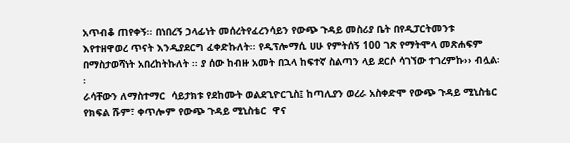አጥብቆ ጠየቀኝ፡፡ በነበረኝ ኃላፊነት መሰረትየፈረንሳይን የውጭ ጉዳይ መስሪያ ቤት በየዲፓርትመንቱ  እየተዘዋወረ ጥናት እንዲያደርግ ፈቀድኩለት፡፡ የዲፕሎማሲ ሀሁ የምትሰኝ 100 ገጽ የማትሞላ መጽሐፍም በማስታወሻነት አበረከትኩለት ፡፡ ያ ሰው ከብዙ አመት በኋላ ከፍተኛ ስልጣን ላይ ደርሶ ሳገኘው ተገረምኩ›› ብሏል፡፡
ራሳቸውን ለማስተማር  ሳይታክቱ የደከሙት ወልደጊዮርጊስ፤ ከጣሊያን ወረራ አስቀድሞ የውጭ ጉዳይ ሚኒስቴር የክፍል ሹም፣ ቀጥሎም የውጭ ጉዳይ ሚኒስቴር  ዋና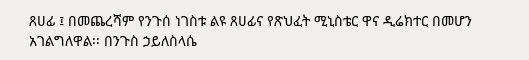ጸሀፊ ፤ በመጨረሻም የንጉሰ ነገስቱ ልዩ ጸሀፊና የጽህፈት ሚኒስቴር ዋና ዲሬክተር በመሆን አገልግለዋል፡፡ በንጉስ ኃይለስላሴ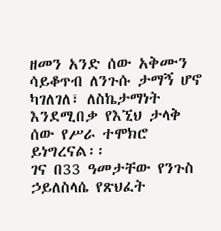ዘመን አንድ ሰው አቅሙን ሳይቆጥብ ለንጉሱ ታማኝ ሆኖ  ካገለገለ፣ ለስኬታማነት እንደሚበቃ የእኚህ ታላቅ ሰው የሥራ ተሞክሮ ይነግረናል፡፡
ገና በ33 ዓመታቸው የንጉስ ኃይለስላሴ የጽህፈት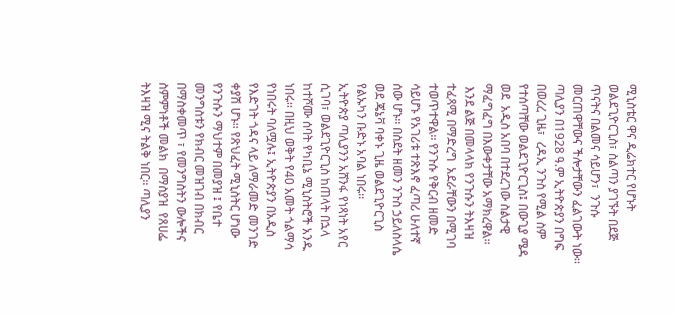ሚኒስቴር ዋና ዲሬክተር የሆኑት ወልደጊዮርጊስ፣ ስልጣን ያገኙት በደጅ ጥናትና በልመና ሳይሆን፣  ንጉሱ መርጠዋቸውና ችሎታቸውን ፈልገውት ነው፡፡ ጣሊያን በ1928 ዓ.ም ኢትዮጵያን በግፍ በወረረ ጊዜ፣  ረዳኢ ንጉስ የሚል ስም የተሰጣቸው ወልደጊዮርጊስ፤ በውጊያ ሜዳ  ወደ  አዲስ አበባ በተደረገው ስልታዊ ማፈግፈግ በእውቀታቸው አማክረዋል፡፡
 እንደ ልጅ በመላላክ የንጉሱን ትእዛዝ ተፈጻሚ በማድረግ  አደራቸውን በሚገባ ተወጥተዋል፡፡ የንጉሱ የቅርብ ዘመድ ሳይሆኑ የአገሪቱ ተጽእኖ ፈጣሪ ሁለተኛ ሰው ሆኑ፡፡ በስደት ዘመን ንጉስ ኃይለስላሴ ወደ ጄኔቫ ባቀኑ ጊዜ ወልደጊዮርጊስ የልኡካን ቡድኑ አባል ነበሩ፡፡
ኢትዮጵያ ጣሊያንን አሸንፋ የነጻነት አየር ሲገባ፣ ወልደጊዮርጊስ ከጠላት በኋላ ከተሾሙ ሰባት የካቢኔ ሚኒስትሮች አንዱ ነበሩ፡፡ በዚህ ወቅት የ40 አመት ጎልማሳ የነበሩት ባለሟሉ፤ ኢትዮጵያን በአዲስ የእድገት ጎዳና ላይ ለማራመድ መንገድ ቀያሽ ሆኑ፡፡ የጽህፈት ሚኒስትር ሆነው የንጉሱን ማህተም በመያዝ ፤ የቤተ መንግስቱን የክብር መዝገብ በክብር በማስቀመጥ ፣ የመንግስትን ውሎችና ስምምነቶች መልክ  በማስያዝ  የጸሀፌ ትእዛዝ ሚና ትልቅ ነበር፡፡ ጣሊያን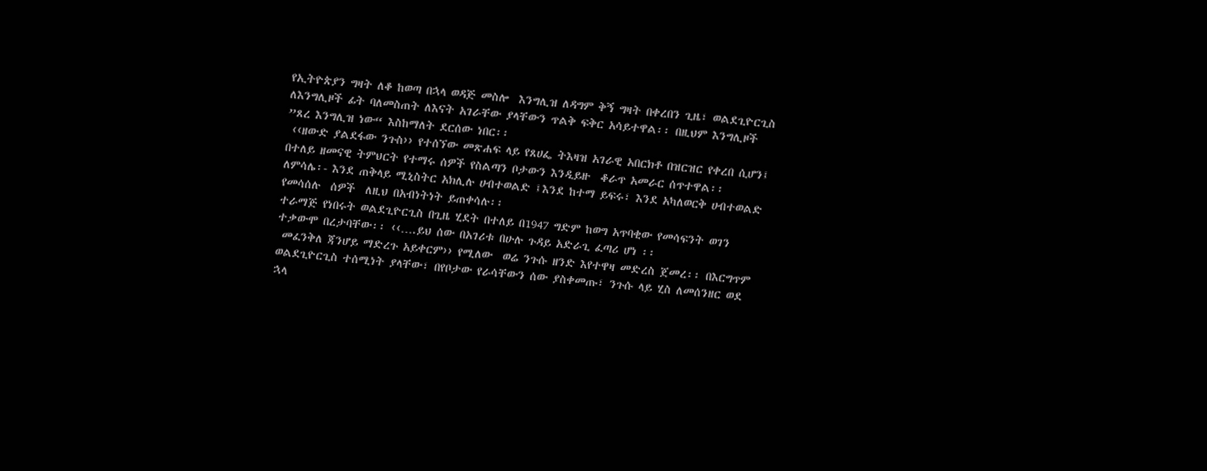የኢትዮጵያን ግዛት ለቆ ከወጣ በኋላ ወዳጅ መስሎ  እንግሊዝ ለዳግም ቅኝ ግዛት በቀረበን ጊዜ፣ ወልደጊዮርጊስ ለእንግሊዞች ፊት ባለመስጠት ለእናት አገራቸው ያላቸውን ጥልቅ ፍቅር አሳይተዋል፡፡ በዚህም እንግሊዞች ”ጸረ እንግሊዝ ነው“ እስከማለት ደርሰው ነበር፡፡
 ‹‹ዘውድ ያልደፋው ንጉስ›› የተሰኘው መጽሐፍ ላይ የጸሀፌ ትእዛዝ አገራዊ አበርክቶ በዝርዝር የቀረበ ሲሆን፤ በተለይ ዘመናዊ ትምህርት የተማሩ ሰዎች የስልጣን ቦታውን እንዲይዙ  ቆራጥ አመራር ሰጥተዋል፡፡  ለምሳሌ፡- እንደ ጠቅላይ ሚኒስትር አክሊሉ ሀብተወልድ ፤እንደ ከተማ ይፍሩ፣ እንደ አካለወርቅ ሀብተወልድ የመሳሰሉ  ሰዎች  ለዚህ በአብነትነት ይጠቀሳሉ፡፡
ተራማጅ የነበሩት ወልደጊዮርጊስ በጊዜ ሂደት በተለይ በ1947 ግድም ከወግ አጥባቂው የመሳፍንት ወገን ተቃውሞ በረታባቸው፡፡ ‹‹….ይህ ሰው በአገሪቱ በሁሉ ጉዳይ አድራጊ ፈጣሪ ሆነ ፡፡
 መፈንቅለ ጃንሆይ ማድረጉ አይቀርም›› የሚለው  ወሬ ንጉሱ ዘንድ እየተዋዛ መድረስ ጀመረ፡፡ በእርግጥም ወልደጊዮርጊስ ተሰሚነት ያላቸው፣ በየቦታው የራሳቸውን ሰው ያስቀመጡ፣ ንጉሱ ላይ ሂስ ለመሰንዘር ወደ ኋላ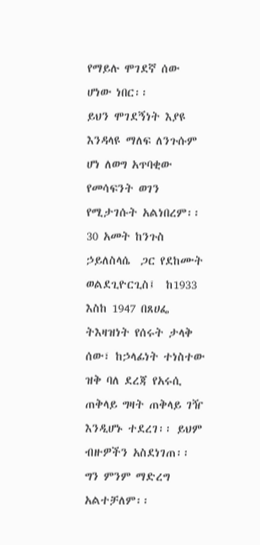የማይሉ ሞገደኛ ሰው ሆነው ነበር፡፡
ይህን ሞገደኝነት እያዩ እንዳላዩ ማለፍ ለንጉሱም ሆነ ለወግ አጥባቂው የመሳፍንት ወገን የሚታገሱት አልነበረም፡፡ 30 አመት ከንጉስ ኃይለስላሴ  ጋር የደከሙት ወልደጊዮርጊስ፤  ከ1933 እስከ 1947 በጸሀፌ ትእዛዝነት የሰሩት ታላቅ ሰው፣ ከኃላፊነት ተነስተው ዝቅ ባለ ደረጃ የአሩሲ ጠቅላይ ግዛት ጠቅላይ ገዥ እንዲሆኑ ተደረገ፡፡ ይህም ብዙዎችን አስደነገጠ፡፡ ግን ምንም ማድረግ አልተቻለም፡፡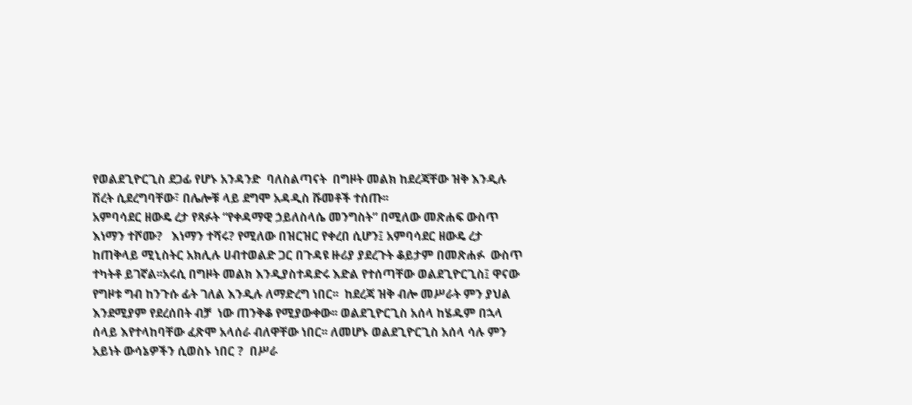የወልደጊዮርጊስ ደጋፊ የሆኑ አንዳንድ  ባለስልጣናት  በግዞት መልክ ከደረጃቸው ዝቅ እንዲሉ  ሽረት ሲደረግባቸው፣ በሌሎቹ ላይ ደግሞ አዳዲስ ሹመቶች ተሰጡ፡፡
አምባሳደር ዘውዴ ረታ የጻፉት “የቀዳማዊ ኃይለስላሴ መንግስት” በሚለው መጽሐፍ ውስጥ እነማን ተሾሙ?   እነማን ተሻሩ? የሚለው በዝርዝር የቀረበ ሲሆን፤ አምባሳደር ዘውዴ ረታ ከጠቅላይ ሚኒስትር አክሊሉ ሀብተወልድ ጋር በጉዳዩ ዙሪያ ያደረጉት ቆይታም በመጽሐፉ  ውስጥ ተካትቶ ይገኛል፡፡አሩሲ በግዞት መልክ እንዲያስተዳድሩ እድል የተሰጣቸው ወልደጊዮርጊስ፤ ዋናው የግዞቱ ግብ ከንጉሱ ፊት ገለል እንዲሉ ለማድረግ ነበር፡፡  ከደረጃ ዝቅ ብሎ መሥራት ምን ያህል እንደሚያም የደረሰበት ብቻ  ነው ጠንቅቆ የሚያውቀው፡፡ ወልደጊዮርጊስ አሰላ ከሄዱም በኋላ  ሰላይ እየተላከባቸው ፈጽሞ አላሰራ ብለዋቸው ነበር፡፡ ለመሆኑ ወልደጊዮርጊስ አሰላ ሳሉ ምን አይነት ውሳኔዎችን ሲወስኑ ነበር ?  በሥራ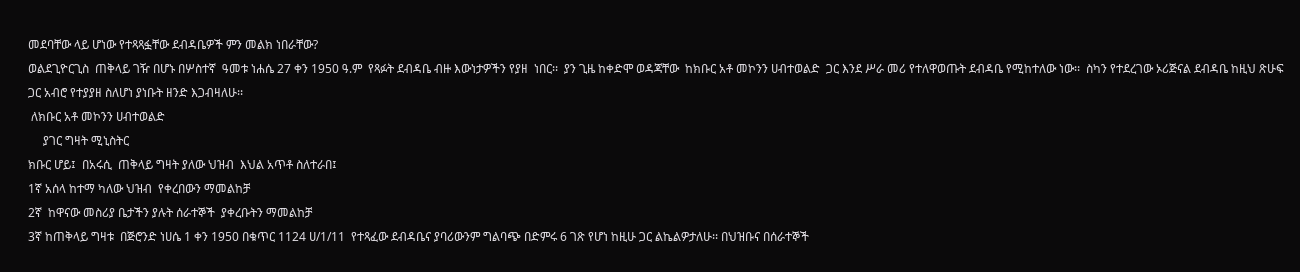መደባቸው ላይ ሆነው የተጻጻፏቸው ደብዳቤዎች ምን መልክ ነበራቸው?
ወልደጊዮርጊስ  ጠቅላይ ገዥ በሆኑ በሦስተኛ  ዓመቱ ነሐሴ 27 ቀን 1950 ዓ.ም  የጻፉት ደብዳቤ ብዙ እውነታዎችን የያዘ  ነበር፡፡  ያን ጊዜ ከቀድሞ ወዳጃቸው  ከክቡር አቶ መኮንን ሀብተወልድ  ጋር እንደ ሥራ መሪ የተለዋወጡት ደብዳቤ የሚከተለው ነው፡፡  ስካን የተደረገው ኦሪጅናል ደብዳቤ ከዚህ ጽሁፍ ጋር አብሮ የተያያዘ ስለሆነ ያነቡት ዘንድ እጋብዛለሁ፡፡
 ለክቡር አቶ መኮንን ሀብተወልድ
     ያገር ግዛት ሚኒስትር
ክቡር ሆይ፤  በአሩሲ  ጠቅላይ ግዛት ያለው ህዝብ  እህል አጥቶ ስለተራበ፤
1ኛ አሰላ ከተማ ካለው ህዝብ  የቀረበውን ማመልከቻ
2ኛ  ከዋናው መስሪያ ቤታችን ያሉት ሰራተኞች  ያቀረቡትን ማመልከቻ
3ኛ ከጠቅላይ ግዛቱ  በጅሮንድ ነሀሴ 1 ቀን 1950 በቁጥር 1124 ሀ/1/11  የተጻፈው ደብዳቤና ያባሪውንም ግልባጭ በድምሩ 6 ገጽ የሆነ ከዚሁ ጋር ልኬልዎታለሁ፡፡ በህዝቡና በሰራተኞች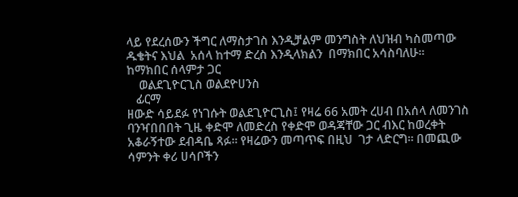ላይ የደረሰውን ችግር ለማስታገስ እንዲቻልም መንግስት ለህዝብ ካስመጣው ዱቄትና እህል  አሰላ ከተማ ድረስ እንዲላክልን  በማክበር አሳስባለሁ፡፡
ከማክበር ሰላምታ ጋር
    ወልደጊዮርጊስ ወልደዮሀንስ
   ፊርማ
ዘውድ ሳይደፉ የነገሱት ወልደጊዮርጊስ፤ የዛሬ 66 አመት ረሀብ በአሰላ ለመንገስ ባንዣበበበት ጊዜ ቀድሞ ለመድረስ የቀድሞ ወዳጃቸው ጋር ብእር ከወረቀት  አቆራኝተው ደብዳቤ ጻፉ፡፡ የዛሬውን መጣጥፍ በዚህ  ገታ ላድርግ፡፡ በመጪው ሳምንት ቀሪ ሀሳቦችን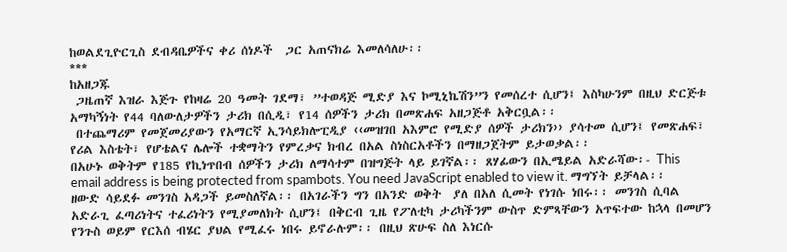ከወልደጊዮርጊስ ደብዳቤዎችና ቀሪ ሰነዶች  ጋር አጠናክሬ እመለሳለሁ፡፡
***
ከአዘጋጁ
 ጋዜጠኛ እዝራ እጅጉ የከዛሬ 20 ዓመት ገደማ፣ ”ተወዳጅ ሚድያ እና ኮሚኒኬሽን”ን የመሰረተ ሲሆን፤ እስካሁንም በዚህ ድርጅቱ አማካኝነት የ44 ባለውለታዎችን ታሪክ በሲዲ፣ የ14 ሰዎችን ታሪክ በመጽሐፍ አዘጋጅቶ አቅርቧል፡፡
 በተጨማሪም የመጀመሪያውን የአማርኛ ኢንሳይክሎፒዲያ ‹‹መዝገበ አእምሮ የሚድያ ሰዎች ታሪክን›› ያሳተመ ሲሆን፤ የመጽሐፍ፣ የሪል እስቴት፣ የሆቴልና ሌሎች ተቋማትን የምረቃና ክብረ በአል ስነስርአቶችን በማዘጋጀትም ይታወቃል፡፡
በአሁኑ ወቅትም የ185 የኪነጥበብ ሰዎችን ታሪክ ለማሳተም በዝግጅት ላይ ይገኛል፡፡ ጸሃፊውን በኢሜይል አድራሻው፡- This email address is being protected from spambots. You need JavaScript enabled to view it. ማግኘት ይቻላል፡፡
ዘውድ ሳይደፉ መንገስ አዳጋች ይመስለኛል፡፡ በአገራችን ግን በአንድ ወቅት  ያለ በአለ ሲመት የነገሱ ነበሩ፡፡ መንገስ ሲባል አድራጊ ፈጣሪነትና ተፈሪነትን የሚያመለክት ሲሆን፤ በቅርብ ጊዜ የፖለቲካ ታሪካችንም ውስጥ ድምጻቸውን አጥፍተው ከኋላ በመሆን የንጉስ ወይም የርእሰ ብሄር ያህል የሚፈሩ ነበሩ ይኖራሉም፡፡ በዚህ ጽሁፍ ስለ እነርሱ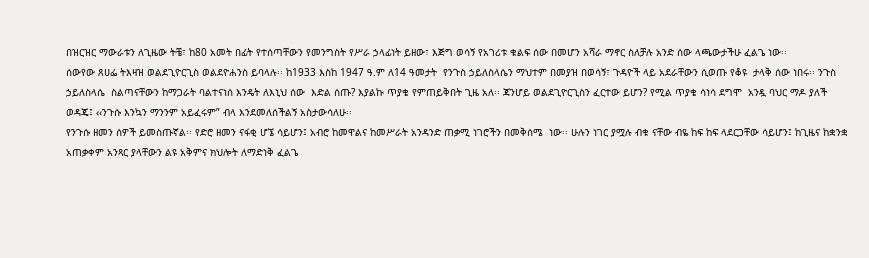በዝርዝር ማውራቱን ለጊዜው ትቼ፣ ከ80 አመት በፊት የተሰጣቸውን የመንግስት የሥራ ኃላፊነት ይዘው፣ እጅግ ወሳኝ የአገሪቱ ቁልፍ ሰው በመሆን አሻራ ማኖር ስለቻሉ አንድ ሰው ላጫውታችሁ ፈልጌ ነው፡፡
ሰውየው ጸሀፌ ትእዛዝ ወልደጊዮርጊስ ወልደዮሐንስ ይባላሉ፡፡ ከ1933 እስከ 1947 ዓ.ም ለ14 ዓመታት  የንጉስ ኃይለስላሴን ማህተም በመያዝ በወሳኝ፣ ጉዳዮች ላይ አደራቸውን ሲወጡ የቆዩ  ታላቅ ሰው ነበሩ፡፡ ንጉስ ኃይለስላሴ  ስልጣናቸውን ከማጋራት ባልተናነሰ እንዴት ለእኒህ ሰው  እድል ሰጡ? እያልኩ ጥያቄ የምጠይቅበት ጊዜ አለ፡፡ ጃንሆይ ወልደጊዮርጊስን ፈርተው ይሆን? የሚል ጥያቄ ሳነሳ ደግሞ  አንዷ ባህር ማዶ ያለች ወዳጄ፤ ‹‹ንጉሱ እንኳን ማንንም አይፈሩም” ብላ እንደመለሰችልኝ አስታውሳለሁ፡፡
የንጉሱ ዘመን ሰዎች ይመስጡኛል፡፡ የድሮ ዘመን ናፋቂ ሆኜ ሳይሆን፤ አብሮ ከመዋልና ከመሥራት አንዳንድ ጠቃሚ ነገሮችን በመቅሰሜ  ነው፡፡ ሁሉን ነገር ያሟሉ ብቁ ናቸው ብዬ ከፍ ከፍ ላደርጋቸው ሳይሆን፤ ከጊዜና ከቋንቋ አጠቃቀም አንጻር ያላቸውን ልዩ አቅምና ክህሎት ለማድነቅ ፈልጌ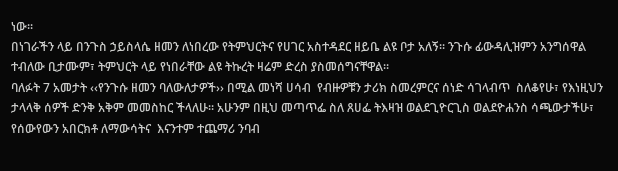ነው፡፡
በነገራችን ላይ በንጉስ ኃይስላሴ ዘመን ለነበረው የትምህርትና የሀገር አስተዳደር ዘይቤ ልዩ ቦታ አለኝ፡፡ ንጉሱ ፊውዳሊዝምን አንግሰዋል ተብለው ቢታሙም፣ ትምህርት ላይ የነበራቸው ልዩ ትኩረት ዛሬም ድረስ ያስመሰግናቸዋል፡፡
ባለፉት 7 አመታት ‹‹የንጉሱ ዘመን ባለውለታዎች›› በሚል መነሻ ሀሳብ  የብዙዎቹን ታሪክ ስመረምርና ሰነድ ሳገላብጥ  ስለቆየሁ፣ የእነዚህን ታላላቅ ሰዎች ድንቅ አቅም መመስከር ችላለሁ፡፡ አሁንም በዚህ መጣጥፌ ስለ ጸሀፌ ትእዛዝ ወልደጊዮርጊስ ወልደዮሐንስ ሳጫውታችሁ፣ የሰውየውን አበርክቶ ለማውሳትና  እናንተም ተጨማሪ ንባብ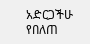አድርጋችሁ የበለጠ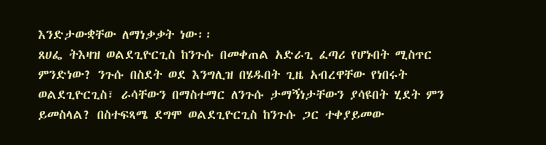እንድታውቋቸው ለማነቃቃት ነው፡፡
ጸሀፌ ትእዛዝ ወልደጊዮርጊስ ከንጉሱ በመቀጠል አድራጊ ፈጣሪ የሆኑበት ሚስጥር ምንድነው? ንጉሱ በስደት ወደ እንግሊዝ በሄዱበት ጊዜ አብረዋቸው የነበሩት ወልደጊዮርጊስ፣ ራሳቸውን በማስተማር ለንጉሱ ታማኝነታቸውን ያሳዩበት ሂደት ምን ይመስላል? በስተፍጻሜ ደግሞ ወልደጊዮርጊስ ከንጉሱ ጋር ተቀያይመው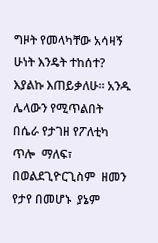ግዞት የመላካቸው አሳዛኝ ሁነት እንዴት ተከሰተ? እያልኩ እጠይቃለሁ፡፡ አንዱ ሌላውን የሚጥልበት  በሴራ የታገዘ የፖለቲካ ጥሎ  ማለፍ፣ በወልደጊዮርጊስም  ዘመን የታየ በመሆኑ  ያኔም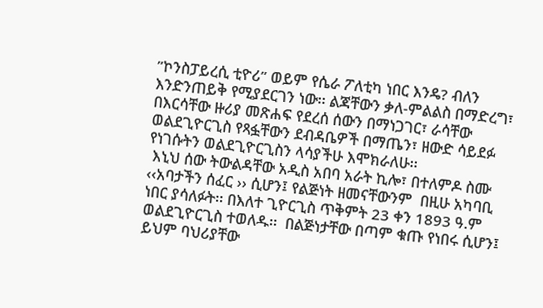”ኮንስፓይረሲ ቲዮሪ” ወይም የሴራ ፖለቲካ ነበር እንዴ? ብለን እንድንጠይቅ የሚያደርገን ነው፡፡ ልጃቸውን ቃለ-ምልልስ በማድረግ፣ በእርሳቸው ዙሪያ መጽሐፍ የደረሰ ሰውን በማነጋገር፣ ራሳቸው  ወልደጊዮርጊስ የጻፏቸውን ደብዳቤዎች በማጤን፣ ዘውድ ሳይደፉ የነገሱትን ወልደጊዮርጊስን ላሳያችሁ እሞክራለሁ፡፡
 እኒህ ሰው ትውልዳቸው አዲስ አበባ አራት ኪሎ፣ በተለምዶ ስሙ ‹‹አባታችን ሰፈር ›› ሲሆን፤ የልጅነት ዘመናቸውንም  በዚሁ አካባቢ ነበር ያሳለፉት፡፡ በእለተ ጊዮርጊስ ጥቅምት 23 ቀን 1893 ዓ.ም ወልደጊዮርጊስ ተወለዱ፡፡  በልጅነታቸው በጣም ቁጡ የነበሩ ሲሆን፤ ይህም ባህሪያቸው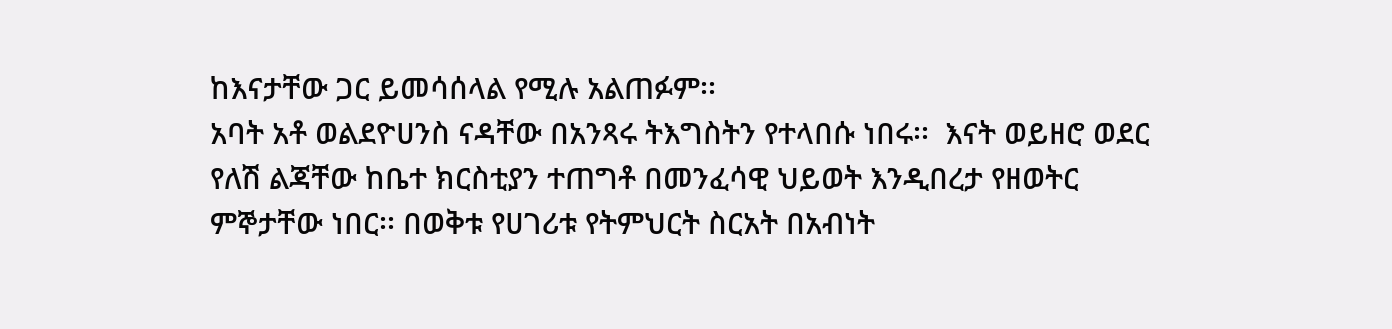ከእናታቸው ጋር ይመሳሰላል የሚሉ አልጠፉም፡፡
አባት አቶ ወልደዮሀንስ ናዳቸው በአንጻሩ ትእግስትን የተላበሱ ነበሩ፡፡  እናት ወይዘሮ ወደር የለሽ ልጃቸው ከቤተ ክርስቲያን ተጠግቶ በመንፈሳዊ ህይወት እንዲበረታ የዘወትር ምኞታቸው ነበር፡፡ በወቅቱ የሀገሪቱ የትምህርት ስርአት በአብነት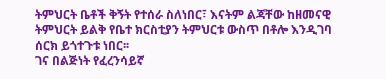ትምህርት ቤቶች ቅኝት የተሰራ ስለነበር፣ እናትም ልጃቸው ከዘመናዊ ትምህርት ይልቅ የቤተ ክርስቲያን ትምህርቱ ውስጥ በቶሎ እንዲገባ ሰርክ ይጎተጉቱ ነበር፡፡
ገና በልጅነት የፈረንሳይኛ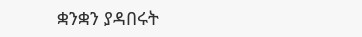ቋንቋን ያዳበሩት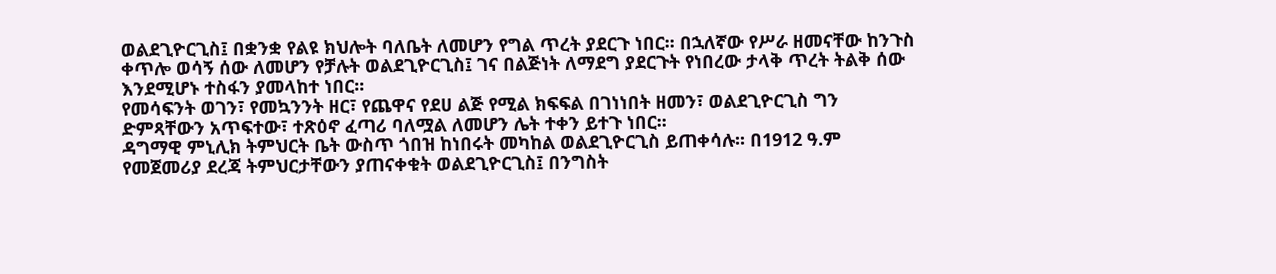ወልደጊዮርጊስ፤ በቋንቋ የልዩ ክህሎት ባለቤት ለመሆን የግል ጥረት ያደርጉ ነበር፡፡ በኋለኛው የሥራ ዘመናቸው ከንጉስ ቀጥሎ ወሳኝ ሰው ለመሆን የቻሉት ወልደጊዮርጊስ፤ ገና በልጅነት ለማደግ ያደርጉት የነበረው ታላቅ ጥረት ትልቅ ሰው እንደሚሆኑ ተስፋን ያመላከተ ነበር፡፡
የመሳፍንት ወገን፣ የመኳንንት ዘር፣ የጨዋና የደሀ ልጅ የሚል ክፍፍል በገነነበት ዘመን፣ ወልደጊዮርጊስ ግን ድምጻቸውን አጥፍተው፣ ተጽዕኖ ፈጣሪ ባለሟል ለመሆን ሌት ተቀን ይተጉ ነበር፡፡
ዳግማዊ ምኒሊክ ትምህርት ቤት ውስጥ ጎበዝ ከነበሩት መካከል ወልደጊዮርጊስ ይጠቀሳሉ፡፡ በ1912 ዓ.ም የመጀመሪያ ደረጃ ትምህርታቸውን ያጠናቀቁት ወልደጊዮርጊስ፤ በንግስት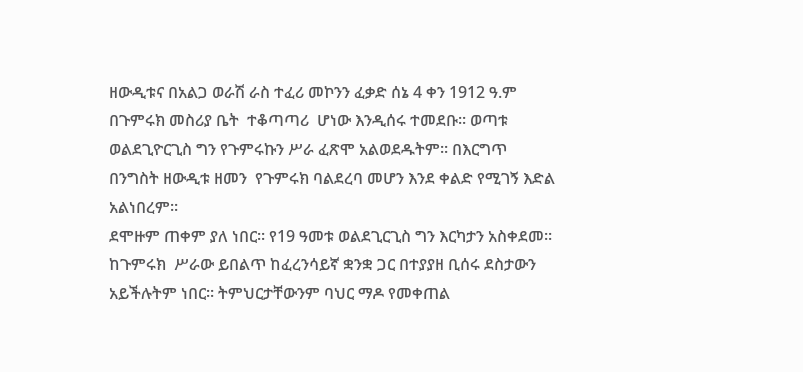ዘውዲቱና በአልጋ ወራሽ ራስ ተፈሪ መኮንን ፈቃድ ሰኔ 4 ቀን 1912 ዓ.ም በጉምሩክ መስሪያ ቤት  ተቆጣጣሪ  ሆነው እንዲሰሩ ተመደቡ፡፡ ወጣቱ ወልደጊዮርጊስ ግን የጉምሩኩን ሥራ ፈጽሞ አልወደዱትም፡፡ በእርግጥ በንግስት ዘውዲቱ ዘመን  የጉምሩክ ባልደረባ መሆን እንደ ቀልድ የሚገኝ እድል አልነበረም፡፡
ደሞዙም ጠቀም ያለ ነበር፡፡ የ19 ዓመቱ ወልደጊርጊስ ግን እርካታን አስቀደመ፡፡ ከጉምሩክ  ሥራው ይበልጥ ከፈረንሳይኛ ቋንቋ ጋር በተያያዘ ቢሰሩ ደስታውን አይችሉትም ነበር፡፡ ትምህርታቸውንም ባህር ማዶ የመቀጠል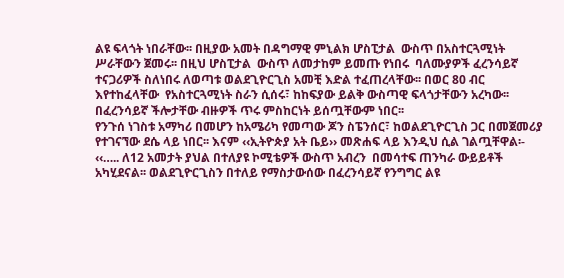ልዩ ፍላጎት ነበራቸው፡፡ በዚያው አመት በዳግማዊ ምኒልክ ሆስፒታል  ውስጥ በአስተርጓሚነት ሥራቸውን ጀመሩ፡፡ በዚህ ሆስፒታል  ውስጥ ለመታከም ይመጡ የነበሩ  ባለሙያዎች ፈረንሳይኛ ተናጋሪዎች ስለነበሩ ለወጣቱ ወልደጊዮርጊስ አመቺ እድል ተፈጠረላቸው፡፡ በወር 80 ብር እየተከፈላቸው  የአስተርጓሚነት ስራን ሲሰሩ፣ ከከፍያው ይልቅ ውስጣዊ ፍላጎታቸውን አረካው፡፡  በፈረንሳይኛ ችሎታቸው ብዙዎች ጥሩ ምስከርነት ይሰጧቸውም ነበር፡፡
የንጉሰ ነገስቱ አማካሪ በመሆን ከአሜሪካ የመጣው ጆን ስፔንሰር፣ ከወልደጊዮርጊስ ጋር በመጀመሪያ የተገናኘው ደሴ ላይ ነበር፡፡ እናም ‹‹ኢትዮጵያ አት ቤይ›› መጽሐፍ ላይ እንዲህ ሲል ገልጧቸዋል፡-
‹‹….. ለ12 አመታት ያህል በተለያዩ ኮሚቴዎች ውስጥ አብረን  በመሳተፍ ጠንካራ ውይይቶች አካሂደናል፡፡ ወልደጊዮርጊስን በተለይ የማስታውሰው በፈረንሳይኛ የንግግር ልዩ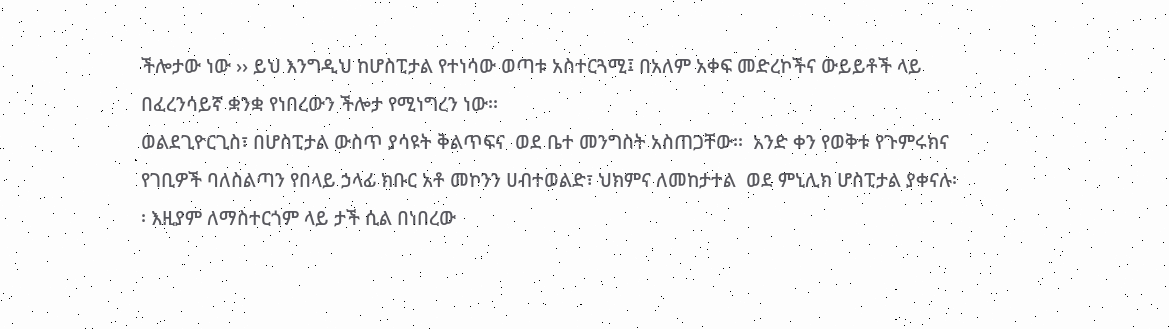ችሎታው ነው ›› ይህ እንግዲህ ከሆስፒታል የተነሳው ወጣቱ አስተርጓሚ፤ በአለም አቀፍ መድረኮችና ውይይቶች ላይ በፈረንሳይኛ ቋንቋ የነበረውን ችሎታ የሚነግረን ነው፡፡
ወልደጊዮርጊስ፣ በሆስፒታል ውስጥ ያሳዩት ቅልጥፍና  ወደ ቤተ መንግስት አስጠጋቸው፡፡  አንድ ቀን የወቅቱ የጉምሩክና የገቢዎች ባለስልጣን የበላይ ኃላፊ ክቡር አቶ መኮንን ሀብተወልድ፣ ህክምና ለመከታተል  ወደ ምኒሊክ ሆስፒታል ያቀናሉ፡፡ እዚያም ለማስተርጎም ላይ ታች ሲል በነበረው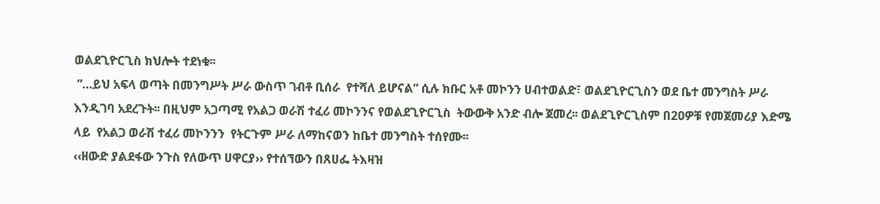ወልደጊዮርጊስ ክህሎት ተደነቁ፡፡
 ”…ይህ አፍላ ወጣት በመንግሥት ሥራ ውስጥ ገብቶ ቢሰራ  የተሻለ ይሆናል” ሲሉ ክቡር አቶ መኮንን ሀብተወልድ፣ ወልደጊዮርጊስን ወደ ቤተ መንግስት ሥራ እንዲገባ አደረጉት፡፡ በዚህም አጋጣሚ የአልጋ ወራሽ ተፈሪ መኮንንና የወልደጊዮርጊስ  ትውውቅ አንድ ብሎ ጀመረ፡፡ ወልደጊዮርጊስም በ20ዎቹ የመጀመሪያ እድሜ ላይ  የአልጋ ወራሽ ተፈሪ መኮንንን  የትርጉም ሥራ ለማከናወን ከቤተ መንግስት ተሰየሙ፡፡
‹‹ዘውድ ያልደፋው ንጉስ የለውጥ ሀዋርያ›› የተሰኘውን በጸሀፌ ትእዛዝ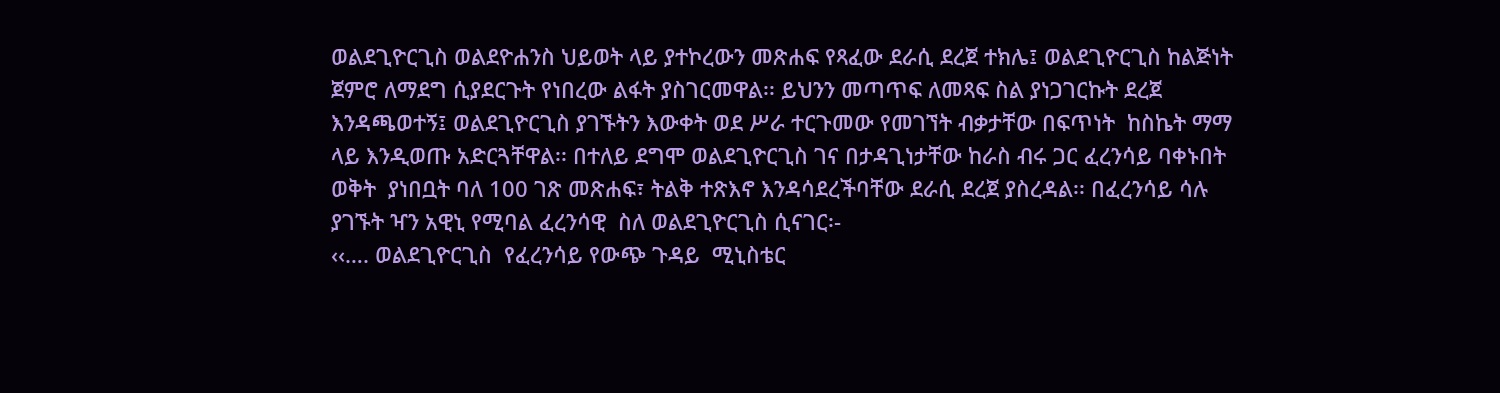ወልደጊዮርጊስ ወልደዮሐንስ ህይወት ላይ ያተኮረውን መጽሐፍ የጻፈው ደራሲ ደረጀ ተክሌ፤ ወልደጊዮርጊስ ከልጅነት ጀምሮ ለማደግ ሲያደርጉት የነበረው ልፋት ያስገርመዋል፡፡ ይህንን መጣጥፍ ለመጻፍ ስል ያነጋገርኩት ደረጀ እንዳጫወተኝ፤ ወልደጊዮርጊስ ያገኙትን እውቀት ወደ ሥራ ተርጉመው የመገኘት ብቃታቸው በፍጥነት  ከስኬት ማማ ላይ እንዲወጡ አድርጓቸዋል፡፡ በተለይ ደግሞ ወልደጊዮርጊስ ገና በታዳጊነታቸው ከራስ ብሩ ጋር ፈረንሳይ ባቀኑበት ወቅት  ያነበቧት ባለ 100 ገጽ መጽሐፍ፣ ትልቅ ተጽእኖ እንዳሳደረችባቸው ደራሲ ደረጀ ያስረዳል፡፡ በፈረንሳይ ሳሉ  ያገኙት ዣን አዊኒ የሚባል ፈረንሳዊ  ስለ ወልደጊዮርጊስ ሲናገር፡-
‹‹…. ወልደጊዮርጊስ  የፈረንሳይ የውጭ ጉዳይ  ሚኒስቴር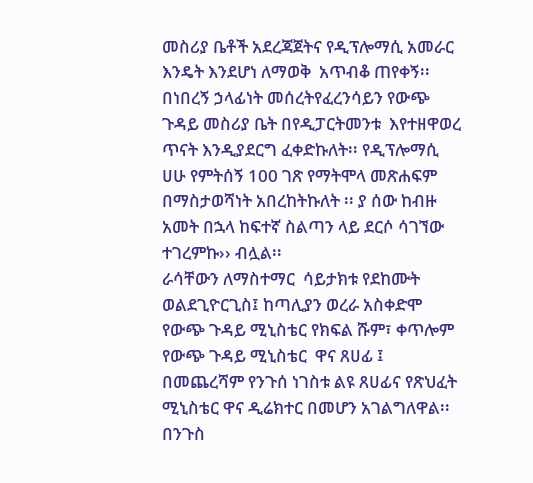መስሪያ ቤቶች አደረጃጀትና የዲፕሎማሲ አመራር  እንዴት እንደሆነ ለማወቅ  አጥብቆ ጠየቀኝ፡፡ በነበረኝ ኃላፊነት መሰረትየፈረንሳይን የውጭ ጉዳይ መስሪያ ቤት በየዲፓርትመንቱ  እየተዘዋወረ ጥናት እንዲያደርግ ፈቀድኩለት፡፡ የዲፕሎማሲ ሀሁ የምትሰኝ 100 ገጽ የማትሞላ መጽሐፍም በማስታወሻነት አበረከትኩለት ፡፡ ያ ሰው ከብዙ አመት በኋላ ከፍተኛ ስልጣን ላይ ደርሶ ሳገኘው ተገረምኩ›› ብሏል፡፡
ራሳቸውን ለማስተማር  ሳይታክቱ የደከሙት ወልደጊዮርጊስ፤ ከጣሊያን ወረራ አስቀድሞ የውጭ ጉዳይ ሚኒስቴር የክፍል ሹም፣ ቀጥሎም የውጭ ጉዳይ ሚኒስቴር  ዋና ጸሀፊ ፤ በመጨረሻም የንጉሰ ነገስቱ ልዩ ጸሀፊና የጽህፈት ሚኒስቴር ዋና ዲሬክተር በመሆን አገልግለዋል፡፡ በንጉስ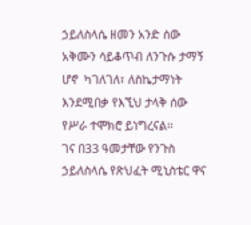ኃይለስላሴ ዘመን አንድ ሰው አቅሙን ሳይቆጥብ ለንጉሱ ታማኝ ሆኖ  ካገለገለ፣ ለስኬታማነት እንደሚበቃ የእኚህ ታላቅ ሰው የሥራ ተሞክሮ ይነግረናል፡፡
ገና በ33 ዓመታቸው የንጉስ ኃይለስላሴ የጽህፈት ሚኒስቴር ዋና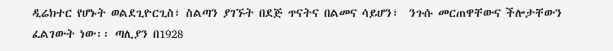ዲሬክተር የሆኑት ወልደጊዮርጊስ፣ ስልጣን ያገኙት በደጅ ጥናትና በልመና ሳይሆን፣  ንጉሱ መርጠዋቸውና ችሎታቸውን ፈልገውት ነው፡፡ ጣሊያን በ1928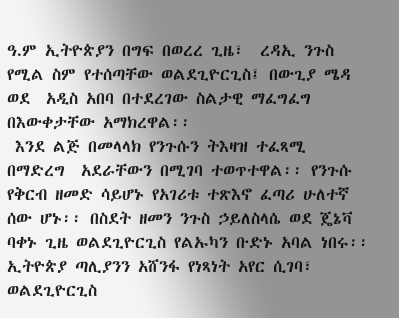ዓ.ም ኢትዮጵያን በግፍ በወረረ ጊዜ፣  ረዳኢ ንጉስ የሚል ስም የተሰጣቸው ወልደጊዮርጊስ፤ በውጊያ ሜዳ  ወደ  አዲስ አበባ በተደረገው ስልታዊ ማፈግፈግ በእውቀታቸው አማክረዋል፡፡
 እንደ ልጅ በመላላክ የንጉሱን ትእዛዝ ተፈጻሚ በማድረግ  አደራቸውን በሚገባ ተወጥተዋል፡፡ የንጉሱ የቅርብ ዘመድ ሳይሆኑ የአገሪቱ ተጽእኖ ፈጣሪ ሁለተኛ ሰው ሆኑ፡፡ በስደት ዘመን ንጉስ ኃይለስላሴ ወደ ጄኔቫ ባቀኑ ጊዜ ወልደጊዮርጊስ የልኡካን ቡድኑ አባል ነበሩ፡፡
ኢትዮጵያ ጣሊያንን አሸንፋ የነጻነት አየር ሲገባ፣ ወልደጊዮርጊስ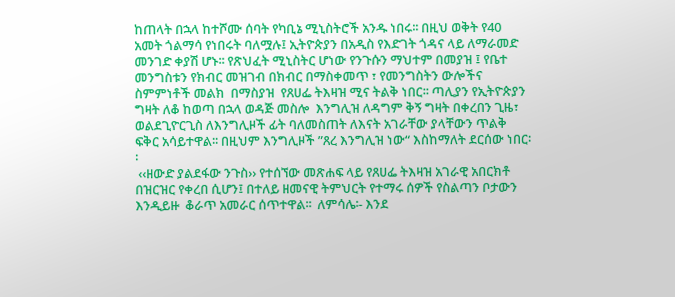ከጠላት በኋላ ከተሾሙ ሰባት የካቢኔ ሚኒስትሮች አንዱ ነበሩ፡፡ በዚህ ወቅት የ40 አመት ጎልማሳ የነበሩት ባለሟሉ፤ ኢትዮጵያን በአዲስ የእድገት ጎዳና ላይ ለማራመድ መንገድ ቀያሽ ሆኑ፡፡ የጽህፈት ሚኒስትር ሆነው የንጉሱን ማህተም በመያዝ ፤ የቤተ መንግስቱን የክብር መዝገብ በክብር በማስቀመጥ ፣ የመንግስትን ውሎችና ስምምነቶች መልክ  በማስያዝ  የጸሀፌ ትእዛዝ ሚና ትልቅ ነበር፡፡ ጣሊያን የኢትዮጵያን ግዛት ለቆ ከወጣ በኋላ ወዳጅ መስሎ  እንግሊዝ ለዳግም ቅኝ ግዛት በቀረበን ጊዜ፣ ወልደጊዮርጊስ ለእንግሊዞች ፊት ባለመስጠት ለእናት አገራቸው ያላቸውን ጥልቅ ፍቅር አሳይተዋል፡፡ በዚህም እንግሊዞች ”ጸረ እንግሊዝ ነው“ እስከማለት ደርሰው ነበር፡፡
 ‹‹ዘውድ ያልደፋው ንጉስ›› የተሰኘው መጽሐፍ ላይ የጸሀፌ ትእዛዝ አገራዊ አበርክቶ በዝርዝር የቀረበ ሲሆን፤ በተለይ ዘመናዊ ትምህርት የተማሩ ሰዎች የስልጣን ቦታውን እንዲይዙ  ቆራጥ አመራር ሰጥተዋል፡፡  ለምሳሌ፡- እንደ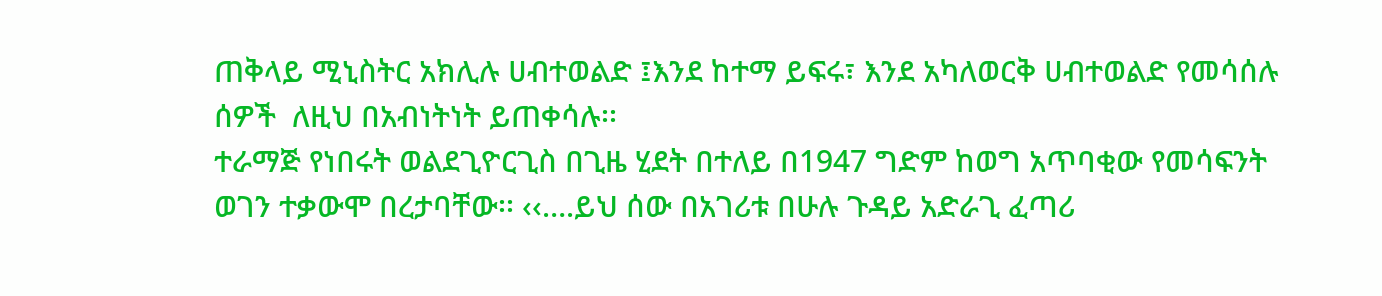ጠቅላይ ሚኒስትር አክሊሉ ሀብተወልድ ፤እንደ ከተማ ይፍሩ፣ እንደ አካለወርቅ ሀብተወልድ የመሳሰሉ  ሰዎች  ለዚህ በአብነትነት ይጠቀሳሉ፡፡
ተራማጅ የነበሩት ወልደጊዮርጊስ በጊዜ ሂደት በተለይ በ1947 ግድም ከወግ አጥባቂው የመሳፍንት ወገን ተቃውሞ በረታባቸው፡፡ ‹‹….ይህ ሰው በአገሪቱ በሁሉ ጉዳይ አድራጊ ፈጣሪ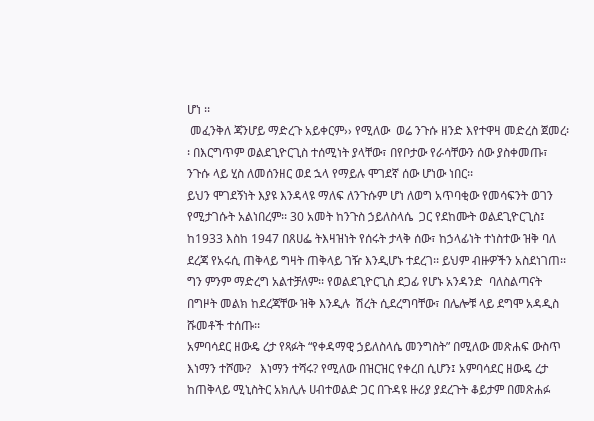ሆነ ፡፡
 መፈንቅለ ጃንሆይ ማድረጉ አይቀርም›› የሚለው  ወሬ ንጉሱ ዘንድ እየተዋዛ መድረስ ጀመረ፡፡ በእርግጥም ወልደጊዮርጊስ ተሰሚነት ያላቸው፣ በየቦታው የራሳቸውን ሰው ያስቀመጡ፣ ንጉሱ ላይ ሂስ ለመሰንዘር ወደ ኋላ የማይሉ ሞገደኛ ሰው ሆነው ነበር፡፡
ይህን ሞገደኝነት እያዩ እንዳላዩ ማለፍ ለንጉሱም ሆነ ለወግ አጥባቂው የመሳፍንት ወገን የሚታገሱት አልነበረም፡፡ 30 አመት ከንጉስ ኃይለስላሴ  ጋር የደከሙት ወልደጊዮርጊስ፤  ከ1933 እስከ 1947 በጸሀፌ ትእዛዝነት የሰሩት ታላቅ ሰው፣ ከኃላፊነት ተነስተው ዝቅ ባለ ደረጃ የአሩሲ ጠቅላይ ግዛት ጠቅላይ ገዥ እንዲሆኑ ተደረገ፡፡ ይህም ብዙዎችን አስደነገጠ፡፡ ግን ምንም ማድረግ አልተቻለም፡፡ የወልደጊዮርጊስ ደጋፊ የሆኑ አንዳንድ  ባለስልጣናት  በግዞት መልክ ከደረጃቸው ዝቅ እንዲሉ  ሽረት ሲደረግባቸው፣ በሌሎቹ ላይ ደግሞ አዳዲስ ሹመቶች ተሰጡ፡፡
አምባሳደር ዘውዴ ረታ የጻፉት “የቀዳማዊ ኃይለስላሴ መንግስት” በሚለው መጽሐፍ ውስጥ እነማን ተሾሙ?   እነማን ተሻሩ? የሚለው በዝርዝር የቀረበ ሲሆን፤ አምባሳደር ዘውዴ ረታ ከጠቅላይ ሚኒስትር አክሊሉ ሀብተወልድ ጋር በጉዳዩ ዙሪያ ያደረጉት ቆይታም በመጽሐፉ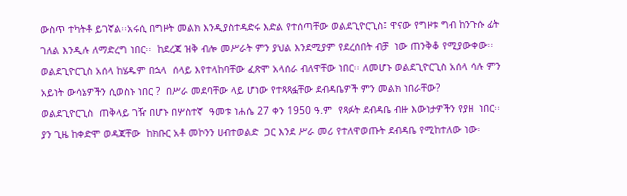ውስጥ ተካትቶ ይገኛል፡፡አሩሲ በግዞት መልክ እንዲያስተዳድሩ እድል የተሰጣቸው ወልደጊዮርጊስ፤ ዋናው የግዞቱ ግብ ከንጉሱ ፊት ገለል እንዲሉ ለማድረግ ነበር፡፡  ከደረጃ ዝቅ ብሎ መሥራት ምን ያህል እንደሚያም የደረሰበት ብቻ  ነው ጠንቅቆ የሚያውቀው፡፡ ወልደጊዮርጊስ አሰላ ከሄዱም በኋላ  ሰላይ እየተላከባቸው ፈጽሞ አላሰራ ብለዋቸው ነበር፡፡ ለመሆኑ ወልደጊዮርጊስ አሰላ ሳሉ ምን አይነት ውሳኔዎችን ሲወስኑ ነበር ?  በሥራ መደባቸው ላይ ሆነው የተጻጻፏቸው ደብዳቤዎች ምን መልክ ነበራቸው?
ወልደጊዮርጊስ  ጠቅላይ ገዥ በሆኑ በሦስተኛ  ዓመቱ ነሐሴ 27 ቀን 1950 ዓ.ም  የጻፉት ደብዳቤ ብዙ እውነታዎችን የያዘ  ነበር፡፡  ያን ጊዜ ከቀድሞ ወዳጃቸው  ከክቡር አቶ መኮንን ሀብተወልድ  ጋር እንደ ሥራ መሪ የተለዋወጡት ደብዳቤ የሚከተለው ነው፡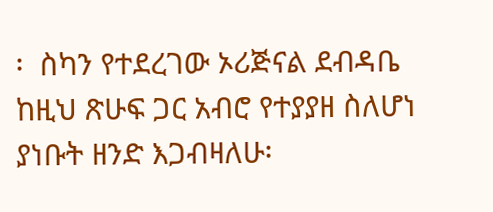፡  ስካን የተደረገው ኦሪጅናል ደብዳቤ ከዚህ ጽሁፍ ጋር አብሮ የተያያዘ ስለሆነ ያነቡት ዘንድ እጋብዛለሁ፡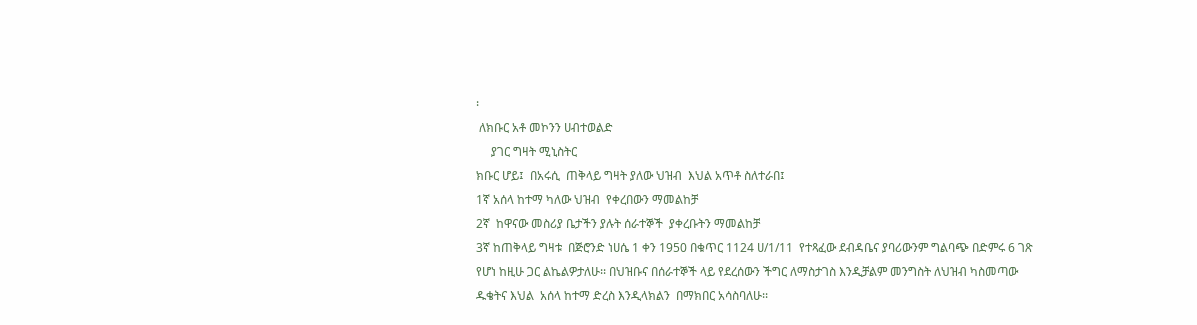፡
 ለክቡር አቶ መኮንን ሀብተወልድ
     ያገር ግዛት ሚኒስትር
ክቡር ሆይ፤  በአሩሲ  ጠቅላይ ግዛት ያለው ህዝብ  እህል አጥቶ ስለተራበ፤
1ኛ አሰላ ከተማ ካለው ህዝብ  የቀረበውን ማመልከቻ
2ኛ  ከዋናው መስሪያ ቤታችን ያሉት ሰራተኞች  ያቀረቡትን ማመልከቻ
3ኛ ከጠቅላይ ግዛቱ  በጅሮንድ ነሀሴ 1 ቀን 1950 በቁጥር 1124 ሀ/1/11  የተጻፈው ደብዳቤና ያባሪውንም ግልባጭ በድምሩ 6 ገጽ የሆነ ከዚሁ ጋር ልኬልዎታለሁ፡፡ በህዝቡና በሰራተኞች ላይ የደረሰውን ችግር ለማስታገስ እንዲቻልም መንግስት ለህዝብ ካስመጣው ዱቄትና እህል  አሰላ ከተማ ድረስ እንዲላክልን  በማክበር አሳስባለሁ፡፡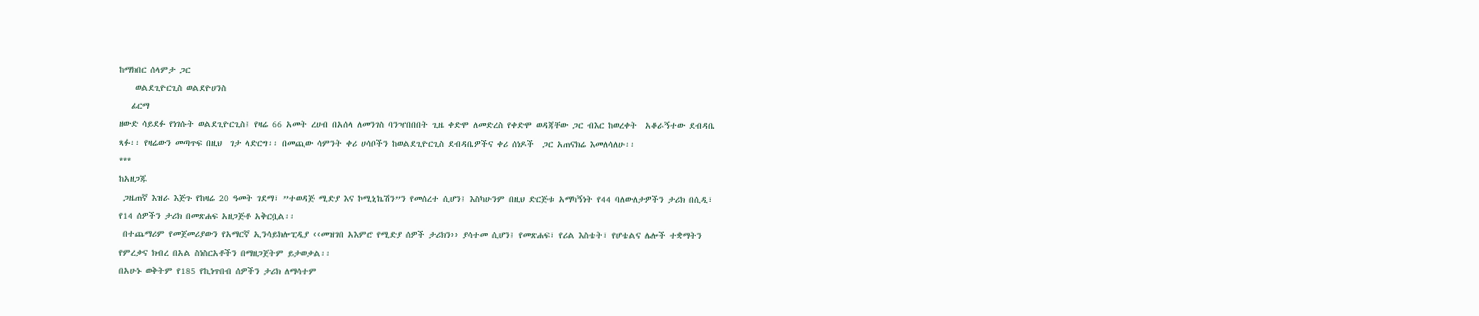ከማክበር ሰላምታ ጋር
    ወልደጊዮርጊስ ወልደዮሀንስ
   ፊርማ
ዘውድ ሳይደፉ የነገሱት ወልደጊዮርጊስ፤ የዛሬ 66 አመት ረሀብ በአሰላ ለመንገስ ባንዣበበበት ጊዜ ቀድሞ ለመድረስ የቀድሞ ወዳጃቸው ጋር ብእር ከወረቀት  አቆራኝተው ደብዳቤ ጻፉ፡፡ የዛሬውን መጣጥፍ በዚህ  ገታ ላድርግ፡፡ በመጪው ሳምንት ቀሪ ሀሳቦችን ከወልደጊዮርጊስ ደብዳቤዎችና ቀሪ ሰነዶች  ጋር አጠናክሬ እመለሳለሁ፡፡
***
ከአዘጋጁ
 ጋዜጠኛ እዝራ እጅጉ የከዛሬ 20 ዓመት ገደማ፣ ”ተወዳጅ ሚድያ እና ኮሚኒኬሽን”ን የመሰረተ ሲሆን፤ እስካሁንም በዚህ ድርጅቱ አማካኝነት የ44 ባለውለታዎችን ታሪክ በሲዲ፣ የ14 ሰዎችን ታሪክ በመጽሐፍ አዘጋጅቶ አቅርቧል፡፡
 በተጨማሪም የመጀመሪያውን የአማርኛ ኢንሳይክሎፒዲያ ‹‹መዝገበ አእምሮ የሚድያ ሰዎች ታሪክን›› ያሳተመ ሲሆን፤ የመጽሐፍ፣ የሪል እስቴት፣ የሆቴልና ሌሎች ተቋማትን የምረቃና ክብረ በአል ስነስርአቶችን በማዘጋጀትም ይታወቃል፡፡
በአሁኑ ወቅትም የ185 የኪነጥበብ ሰዎችን ታሪክ ለማሳተም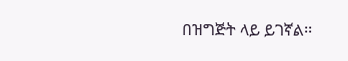በዝግጅት ላይ ይገኛል፡፡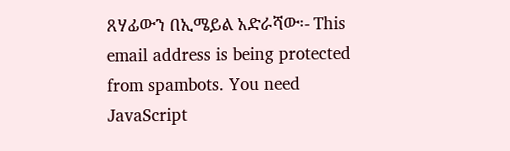ጸሃፊውን በኢሜይል አድራሻው፡- This email address is being protected from spambots. You need JavaScript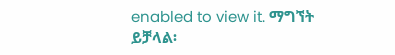enabled to view it. ማግኘት ይቻላል፡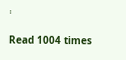፡

Read 1004 times